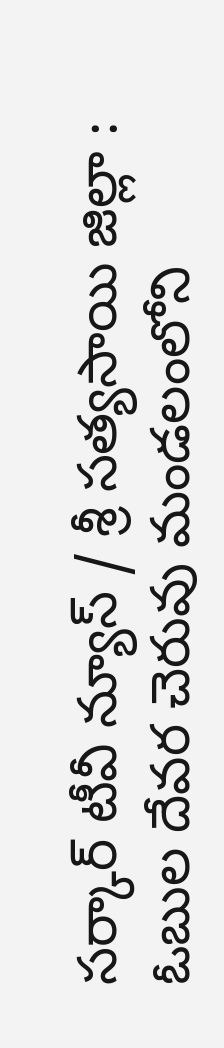సర్కార్ టీవీ న్యూస్ / శ్రీ సత్యసాయి జిల్లా : ఓబుల దేవర చెరువు మండలంలోని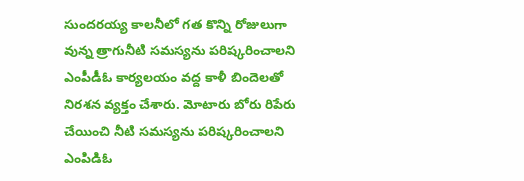సుందరయ్య కాలనీలో గత కొన్ని రోజులుగా వున్న త్రాగునీటి సమస్యను పరిష్కరించాలని ఎంపీడీఓ కార్యలయం వద్ద కాళీ బిందెలతో నిరశన వ్యక్తం చేశారు. మోటారు బోరు రిపేరు చేయించి నీటి సమస్యను పరిష్కరించాలని ఎంపిడిఓ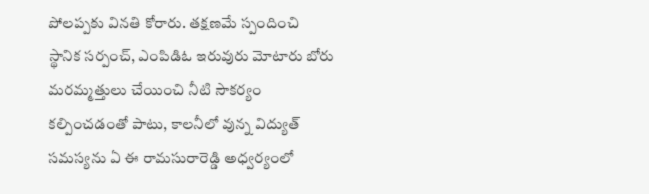పోలప్పకు వినతి కోరారు. తక్షణమే స్పందించి స్థానిక సర్పంచ్, ఎంపిడిఓ ఇరువురు మోటారు బోరు మరమ్మత్తులు చేయించి నీటి సౌకర్యం కల్పించడంతో పాటు, కాలనీలో వున్న విద్యుత్ సమస్యను ఏ ఈ రామసురారెడ్డి అధ్వర్యంలో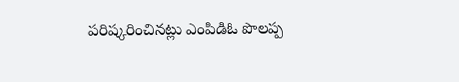పరిష్కరించినట్లు ఎంపిడిఓ పొలప్ప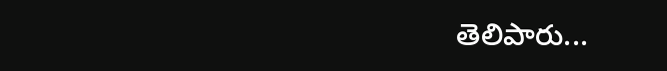తెలిపారు...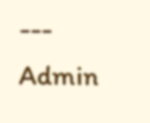---
Admin